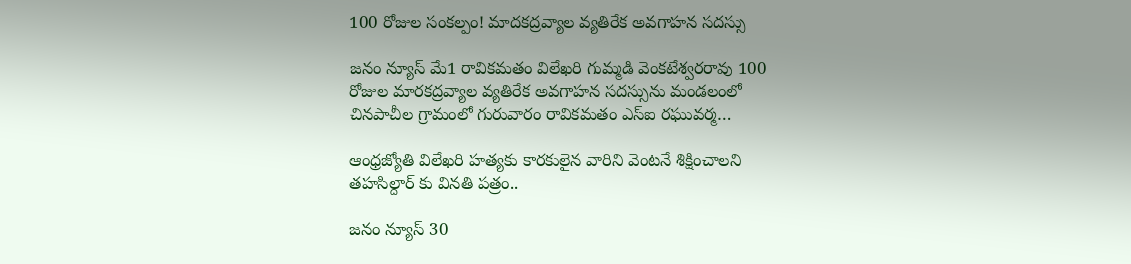100 రోజుల సంకల్పం! మాదకద్రవ్యాల వ్యతిరేక అవగాహన సదస్సు

జనం న్యూస్ మే1 రావికమతం విలేఖరి గుమ్మడి వెంకటేశ్వరరావు 100 రోజుల మారకద్రవ్యాల వ్యతిరేక అవగాహన సదస్సును మండలంలో చినపాచీల గ్రామంలో గురువారం రావికమతం ఎస్ఐ రఘువర్మ…

ఆంధ్రజ్యోతి విలేఖరి హత్యకు కారకులైన వారిని వెంటనే శిక్షించాలని తహసిల్దార్ కు వినతి పత్రం..

జనం న్యూస్ 30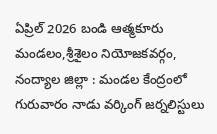ఏప్రిల్ 2026 బండి ఆత్మకూరు మండలం,శ్రీశైలం నియోజకవర్గం, నంద్యాల జిల్లా : మండల కేంద్రంలో గురువారం నాడు వర్కింగ్ జర్నలిస్టులు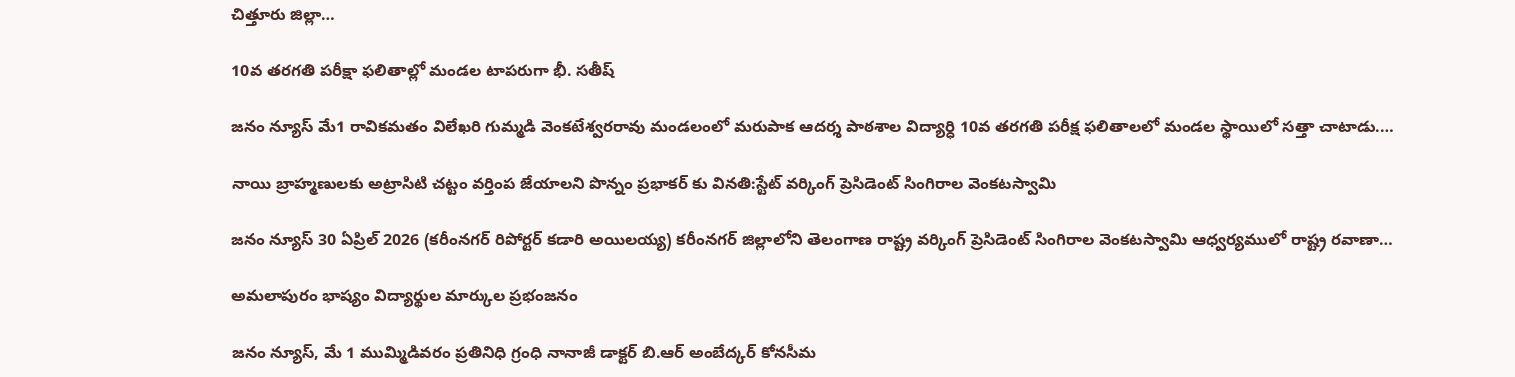చిత్తూరు జిల్లా…

10వ తరగతి పరీక్షా ఫలితాల్లో మండల టాపరుగా భీ. సతీష్

జనం న్యూస్ మే1 రావికమతం విలేఖరి గుమ్మడి వెంకటేశ్వరరావు మండలంలో మరుపాక ఆదర్శ పాఠశాల విద్యార్ధి 10వ తరగతి పరీక్ష ఫలితాలలో మండల స్థాయిలో సత్తా చాటాడు.…

నాయి బ్రాహ్మణులకు అట్రాసిటి చట్టం వర్తింప జేయాలని పొన్నం ప్రభాకర్ కు వినతి:స్టేట్ వర్కింగ్ ప్రెసిడెంట్ సింగిరాల వెంకటస్వామి

జనం న్యూస్ 30 ఏప్రిల్ 2026 (కరీంనగర్ రిపోర్టర్ కడారి అయిలయ్య) కరీంనగర్ జిల్లాలోని తెలంగాణ రాష్ట్ర వర్కింగ్ ప్రెసిడెంట్ సింగిరాల వెంకటస్వామి ఆధ్వర్యములో రాష్ట్ర రవాణా…

అమలాపురం భాష్యం విద్యార్థుల మార్కుల ప్రభంజనం

జనం న్యూస్, మే 1 ముమ్మిడివరం ప్రతినిధి గ్రంధి నానాజీ డాక్టర్ బి.ఆర్ అంబేద్కర్ కోనసీమ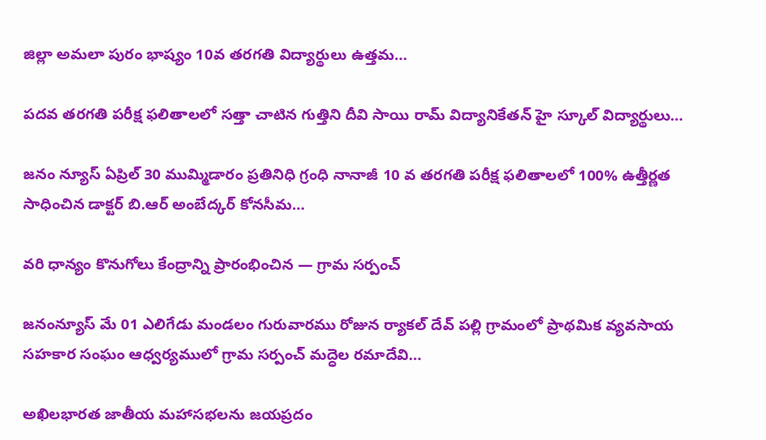జిల్లా అమలా పురం భాష్యం 10వ తరగతి విద్యార్థులు ఉత్తమ…

పదవ తరగతి పరీక్ష ఫలితాలలో సత్తా చాటిన గుత్తిని దీవి సాయి రామ్ విద్యానికేతన్ హై స్కూల్ విద్యార్థులు…

జనం న్యూస్ ఏప్రిల్ 30 ముమ్మిడారం ప్రతినిధి గ్రంధి నానాజీ 10 వ తరగతి పరీక్ష ఫలితాలలో 100% ఉత్తీర్ణత సాధించిన డాక్టర్ బి.ఆర్ అంబేద్కర్ కోనసీమ…

వరి ధాన్యం కొనుగోలు కేంద్రాన్ని ప్రారంభించిన — గ్రామ సర్పంచ్

జనంన్యూస్ మే 01 ఎలిగేడు మండలం గురువారము రోజున ర్యాకల్ దేవ్ పల్లి గ్రామంలో ప్రాథమిక వ్యవసాయ సహకార సంఘం ఆధ్వర్యములో గ్రామ సర్పంచ్ మద్ధెల రమాదేవి…

అఖిలభారత జాతీయ మహాసభలను జయప్రదం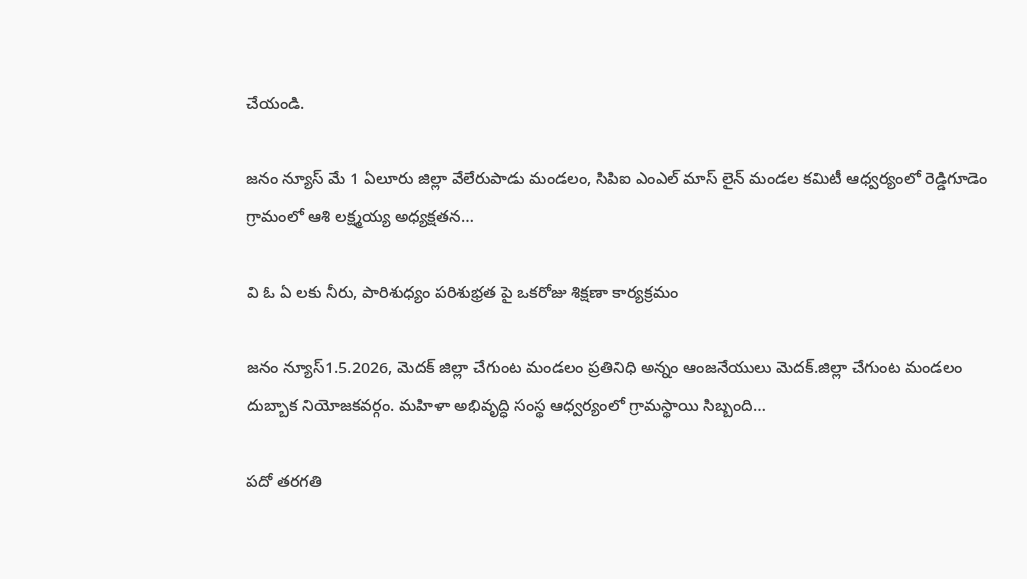చేయండి.

జనం న్యూస్ మే 1 ఏలూరు జిల్లా వేలేరుపాడు మండలం, సిపిఐ ఎంఎల్ మాస్ లైన్ మండల కమిటీ ఆధ్వర్యంలో రెడ్డిగూడెం గ్రామంలో ఆశి లక్ష్మయ్య అధ్యక్షతన…

వి ఓ ఏ లకు నీరు, పారిశుధ్యం పరిశుభ్రత పై ఒకరోజు శిక్షణా కార్యక్రమం

జనం న్యూస్1.5.2026, మెదక్ జిల్లా చేగుంట మండలం ప్రతినిధి అన్నం ఆంజనేయులు మెదక్.జిల్లా చేగుంట మండలం దుబ్బాక నియోజకవర్గం. మహిళా అభివృద్ధి సంస్థ ఆధ్వర్యంలో గ్రామస్థాయి సిబ్బంది…

పదో తరగతి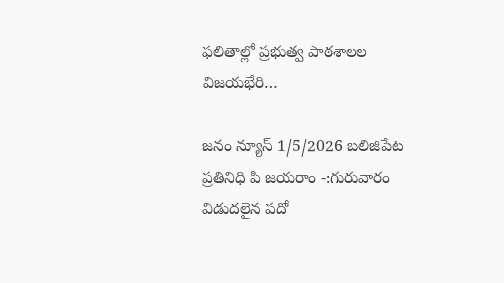ఫలితాల్లో ప్రభుత్వ పాఠశాలల విజయభేరి…

జనం న్యూస్ 1/5/2026 బలిజిపేట ప్రతినిధి పి జయరాం -:గురువారం విడుదలైన పదో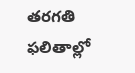తరగతి ఫలితాల్లో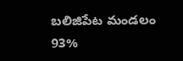బలిజిపేట మండలం 93%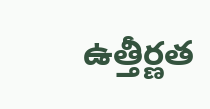ఉత్తీర్ణత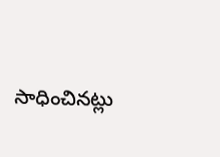సాధించినట్లు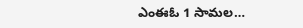ఎంఈఓ 1 సామల…